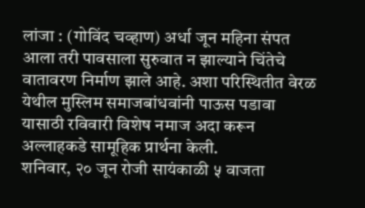लांजा : (गोविंद चव्हाण) अर्धा जून महिना संपत आला तरी पावसाला सुरुवात न झाल्याने चिंतेचे वातावरण निर्माण झाले आहे. अशा परिस्थितीत वेरळ येथील मुस्लिम समाजबांधवांनी पाऊस पडावा यासाठी रविवारी विशेष नमाज अदा करून अल्लाहकडे सामूहिक प्रार्थना केली.
शनिवार, २० जून रोजी सायंकाळी ५ वाजता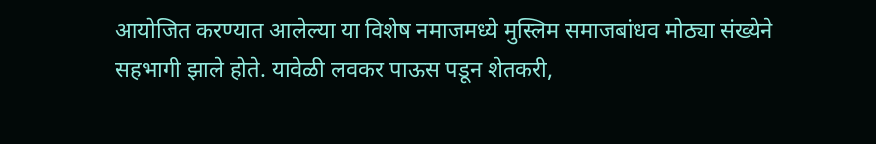आयोजित करण्यात आलेल्या या विशेष नमाजमध्ये मुस्लिम समाजबांधव मोठ्या संख्येने सहभागी झाले होते. यावेळी लवकर पाऊस पडून शेतकरी,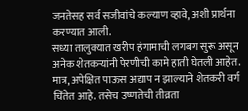जनतेसह सर्व सजीवांचे कल्याण व्हावे, अशी प्रार्थना करण्यात आली.
सध्या तालुक्यात खरीप हंगामाची लगबग सुरू असून अनेक शेतकऱ्यांनी पेरणीची कामे हाती घेतली आहेत. मात्र, अपेक्षित पाऊस अद्याप न झाल्याने शेतकरी वर्ग चिंतेत आहे. तसेच उष्णतेची तीव्रता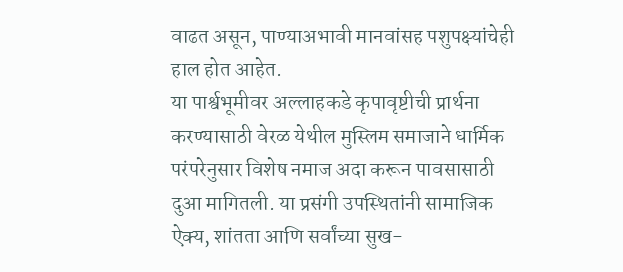वाढत असून, पाण्याअभावी मानवांसह पशुपक्ष्यांचेही हाल होत आहेत.
या पार्श्वभूमीवर अल्लाहकडे कृपावृष्टीची प्रार्थना करण्यासाठी वेरळ येथील मुस्लिम समाजाने धार्मिक परंपरेनुसार विशेष नमाज अदा करून पावसासाठी दुआ मागितली. या प्रसंगी उपस्थितांनी सामाजिक ऐक्य, शांतता आणि सर्वांच्या सुख-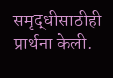समृद्धीसाठीही प्रार्थना केली.